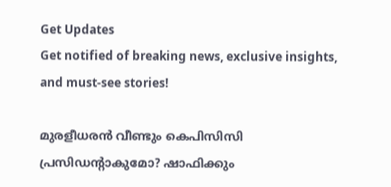Get Updates
Get notified of breaking news, exclusive insights, and must-see stories!

മുരളീധരന്‍ വീണ്ടും കെപിസിസി പ്രസിഡന്റാകുമോ? ഷാഫിക്കും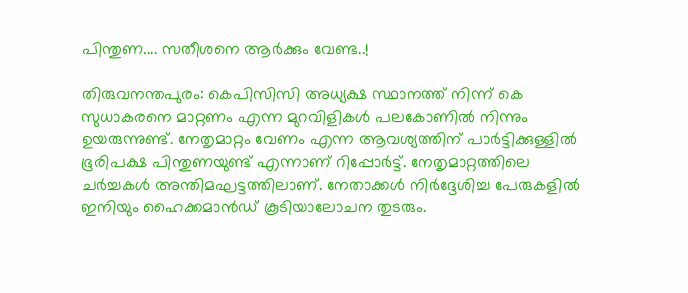പിന്തുണ.... സതീശനെ ആര്‍ക്കും വേണ്ട..!

തിരുവനന്തപുരം: കെപിസിസി അധ്യക്ഷ സ്ഥാനത്ത് നിന്ന് കെ സുധാകരനെ മാറ്റണം എന്ന മുറവിളികള്‍ പലകോണില്‍ നിന്നും ഉയരുന്നുണ്ട്. നേതൃമാറ്റം വേണം എന്ന ആവശ്യത്തിന് പാര്‍ട്ടിക്കുള്ളില്‍ ഭൂരിപക്ഷ പിന്തുണയുണ്ട് എന്നാണ് റിപ്പോര്‍ട്ട്. നേതൃമാറ്റത്തിലെ ചര്‍ച്ചകള്‍ അന്തിമഘട്ടത്തിലാണ്. നേതാക്കള്‍ നിര്‍ദ്ദേശിച്ച പേരുകളില്‍ ഇനിയും ഹൈക്കമാന്‍ഡ് കൂടിയാലോചന തുടരും.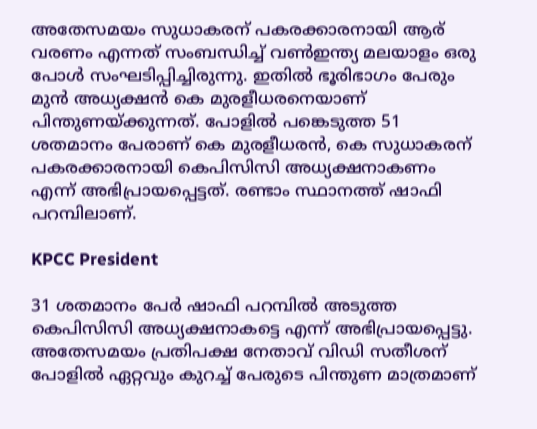അതേസമയം സുധാകരന് പകരക്കാരനായി ആര് വരണം എന്നത് സംബന്ധിച്ച് വണ്‍ഇന്ത്യ മലയാളം ഒരു പോള്‍ സംഘടിപ്പിച്ചിരുന്നു. ഇതില്‍ ഭൂരിഭാഗം പേരും മുന്‍ അധ്യക്ഷന്‍ കെ മുരളീധരനെയാണ് പിന്തുണയ്ക്കുന്നത്. പോളില്‍ പങ്കെടുത്ത 51 ശതമാനം പേരാണ് കെ മുരളീധരന്‍, കെ സുധാകരന് പകരക്കാരനായി കെപിസിസി അധ്യക്ഷനാകണം എന്ന് അഭിപ്രായപ്പെട്ടത്. രണ്ടാം സ്ഥാനത്ത് ഷാഫി പറമ്പിലാണ്.

KPCC President

31 ശതമാനം പേര്‍ ഷാഫി പറമ്പില്‍ അടുത്ത കെപിസിസി അധ്യക്ഷനാകട്ടെ എന്ന് അഭിപ്രായപ്പെട്ടു. അതേസമയം പ്രതിപക്ഷ നേതാവ് വിഡി സതീശന് പോളില്‍ ഏറ്റവും കുറച്ച് പേരുടെ പിന്തുണ മാത്രമാണ്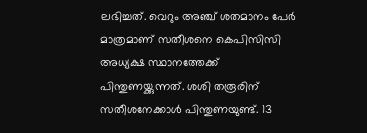ലഭിച്ചത്. വെറും അഞ്ച് ശതമാനം പേര്‍ മാത്രമാണ് സതീശനെ കെപിസിസി അധ്യക്ഷ സ്ഥാനത്തേക്ക് പിന്തുണയ്ക്കുന്നത്. ശശി തരൂരിന് സതീശനേക്കാള്‍ പിന്തുണയുണ്ട്. 13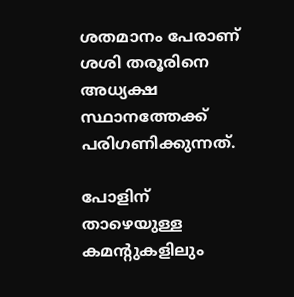ശതമാനം പേരാണ് ശശി തരൂരിനെ അധ്യക്ഷ സ്ഥാനത്തേക്ക് പരിഗണിക്കുന്നത്.

പോളിന് താഴെയുള്ള കമന്റുകളിലും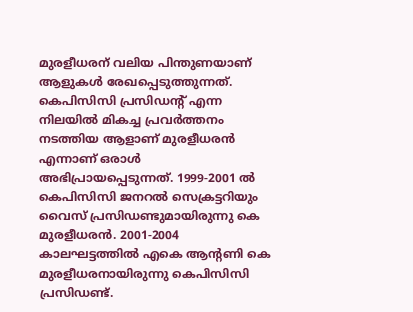മുരളീധരന് വലിയ പിന്തുണയാണ് ആളുകള്‍ രേഖപ്പെടുത്തുന്നത്. കെപിസിസി പ്രസിഡന്റ് എന്ന നിലയില്‍ മികച്ച പ്രവര്‍ത്തനം നടത്തിയ ആളാണ് മുരളീധരന്‍ എന്നാണ് ഒരാള്‍ അഭിപ്രായപ്പെടുന്നത്. 1999-2001 ല്‍ കെപിസിസി ജനറല്‍ സെക്രട്ടറിയും വൈസ് പ്രസിഡണ്ടുമായിരുന്നു കെ മുരളീധരന്‍. 2001-2004 കാലഘട്ടത്തില്‍ എകെ ആന്റണി കെ മുരളീധരനായിരുന്നു കെപിസിസി പ്രസിഡണ്ട്.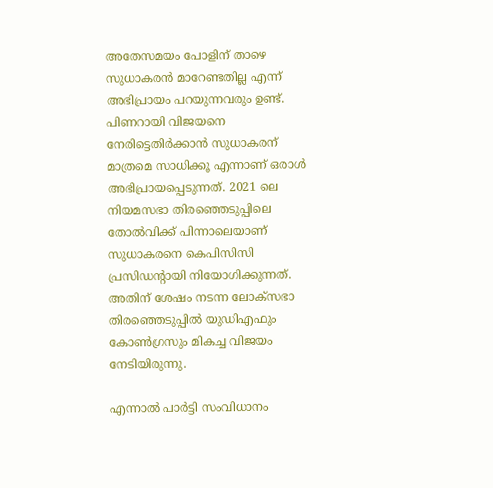അതേസമയം പോളിന് താഴെ സുധാകരന്‍ മാറേണ്ടതില്ല എന്ന് അഭിപ്രായം പറയുന്നവരും ഉണ്ട്. പിണറായി വിജയനെ നേരിട്ടെതിര്‍ക്കാന്‍ സുധാകരന് മാത്രമെ സാധിക്കൂ എന്നാണ് ഒരാള്‍ അഭിപ്രായപ്പെടുന്നത്. 2021 ലെ നിയമസഭാ തിരഞ്ഞെടുപ്പിലെ തോല്‍വിക്ക് പിന്നാലെയാണ് സുധാകരനെ കെപിസിസി പ്രസിഡന്റായി നിയോഗിക്കുന്നത്. അതിന് ശേഷം നടന്ന ലോക്‌സഭാ തിരഞ്ഞെടുപ്പില്‍ യുഡിഎഫും കോണ്‍ഗ്രസും മികച്ച വിജയം നേടിയിരുന്നു.

എന്നാല്‍ പാര്‍ട്ടി സംവിധാനം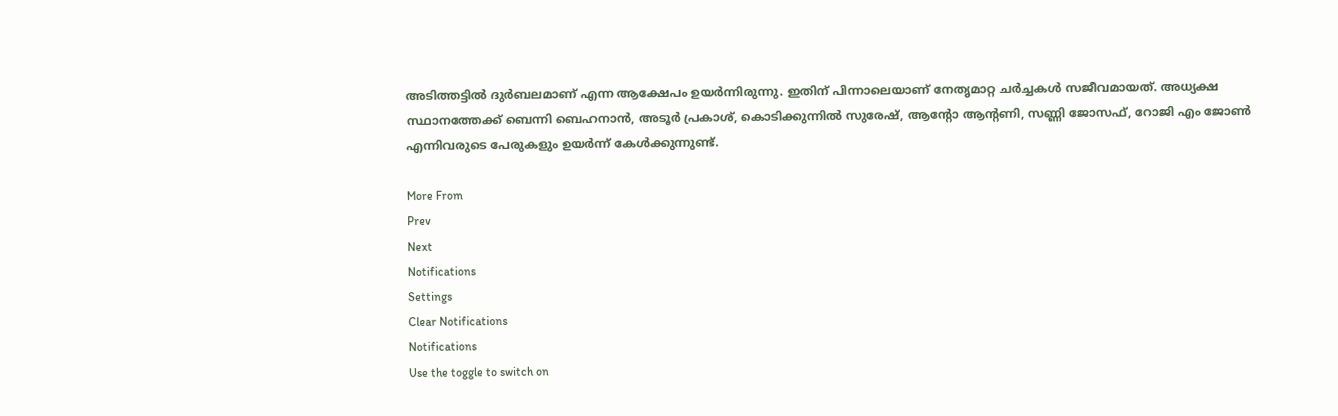അടിത്തട്ടില്‍ ദുര്‍ബലമാണ് എന്ന ആക്ഷേപം ഉയര്‍ന്നിരുന്നു. ഇതിന് പിന്നാലെയാണ് നേതൃമാറ്റ ചര്‍ച്ചകള്‍ സജീവമായത്. അധ്യക്ഷ സ്ഥാനത്തേക്ക് ബെന്നി ബെഹനാന്‍, അടൂര്‍ പ്രകാശ്, കൊടിക്കുന്നില്‍ സുരേഷ്, ആന്റോ ആന്റണി, സണ്ണി ജോസഫ്, റോജി എം ജോണ്‍ എന്നിവരുടെ പേരുകളും ഉയര്‍ന്ന് കേള്‍ക്കുന്നുണ്ട്.

More From
Prev
Next
Notifications
Settings
Clear Notifications
Notifications
Use the toggle to switch on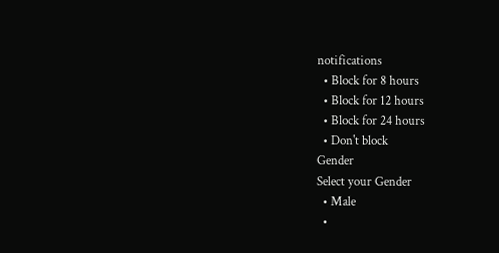notifications
  • Block for 8 hours
  • Block for 12 hours
  • Block for 24 hours
  • Don't block
Gender
Select your Gender
  • Male
  •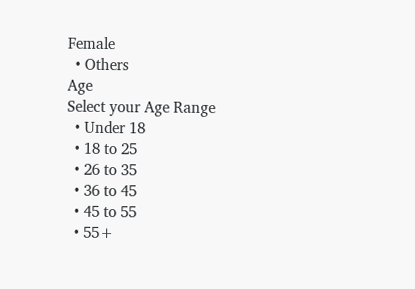Female
  • Others
Age
Select your Age Range
  • Under 18
  • 18 to 25
  • 26 to 35
  • 36 to 45
  • 45 to 55
  • 55+